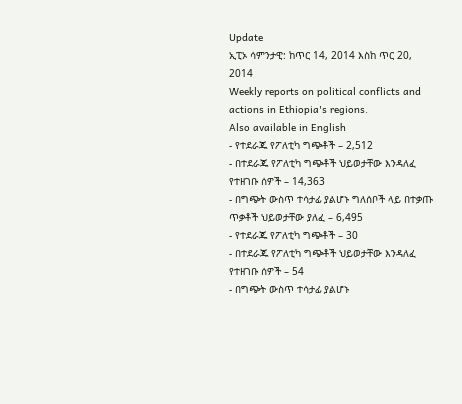Update
ኢፒኦ ሳምንታዊ: ከጥር 14, 2014 እስከ ጥር 20, 2014
Weekly reports on political conflicts and actions in Ethiopia's regions.
Also available in English
- የተደራጁ የፖለቲካ ግጭቶች – 2,512
- በተደራጁ የፖለቲካ ግጭቶች ህይወታቸው እንዳለፈ የተዘገቡ ሰዎች – 14,363
- በግጭት ውስጥ ተሳታፊ ያልሆኑ ግለሰቦች ላይ በተቃጡ ጥቃቶች ህይወታቸው ያለፈ – 6,495
- የተደራጁ የፖለቲካ ግጭቶች – 30
- በተደራጁ የፖለቲካ ግጭቶች ህይወታቸው እንዳለፈ የተዘገቡ ሰዎች – 54
- በግጭት ውስጥ ተሳታፊ ያልሆኑ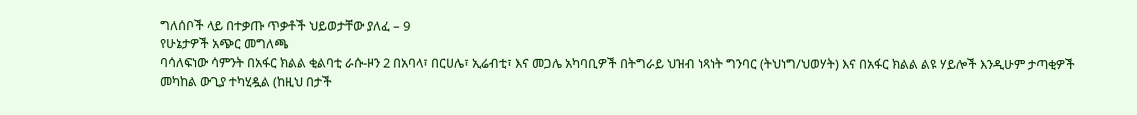ግለሰቦች ላይ በተቃጡ ጥቃቶች ህይወታቸው ያለፈ – 9
የሁኔታዎች አጭር መግለጫ
ባሳለፍነው ሳምንት በአፋር ክልል ቂልባቲ ራሱ-ዞን 2 በአባላ፣ በርሀሌ፣ ኢሬብቲ፣ እና መጋሌ አካባቢዎች በትግራይ ህዝብ ነጻነት ግንባር (ትህነግ/ህወሃት) እና በአፋር ክልል ልዩ ሃይሎች እንዲሁም ታጣቂዎች መካከል ውጊያ ተካሂዷል (ከዚህ በታች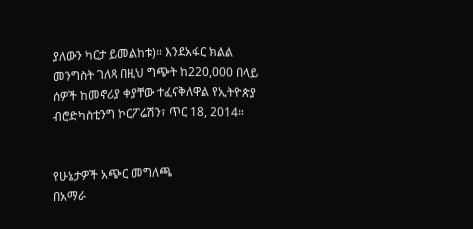ያለውን ካርታ ይመልከቱ)። እንደአፋር ክልል መንግስት ገለጻ በዚህ ግጭት ከ220,000 በላይ ሰዎች ከመኖሪያ ቀያቸው ተፈናቅለዋል የኢትዮጵያ ብሮድካስቲንግ ኮርፖሬሽን፣ ጥር 18, 2014።


የሁኔታዎች አጭር መግለጫ
በአማራ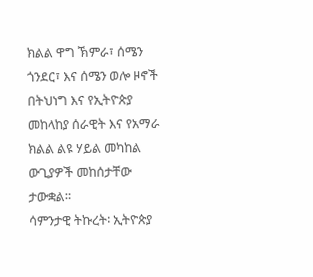ክልል ዋግ ኽምራ፣ ሰሜን ጎንደር፣ እና ሰሜን ወሎ ዞኖች በትህነግ እና የኢትዮጵያ መከላከያ ሰራዊት እና የአማራ ክልል ልዩ ሃይል መካከል ውጊያዎች መከሰታቸው ታውቋል።
ሳምንታዊ ትኩረት፡ ኢትዮጵያ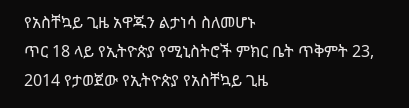የአስቸኳይ ጊዜ አዋጁን ልታነሳ ስለመሆኑ
ጥር 18 ላይ የኢትዮጵያ የሚኒስትሮች ምክር ቤት ጥቅምት 23, 2014 የታወጀው የኢትዮጵያ የአስቸኳይ ጊዜ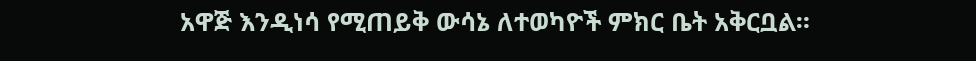አዋጅ እንዲነሳ የሚጠይቅ ውሳኔ ለተወካዮች ምክር ቤት አቅርቧል።